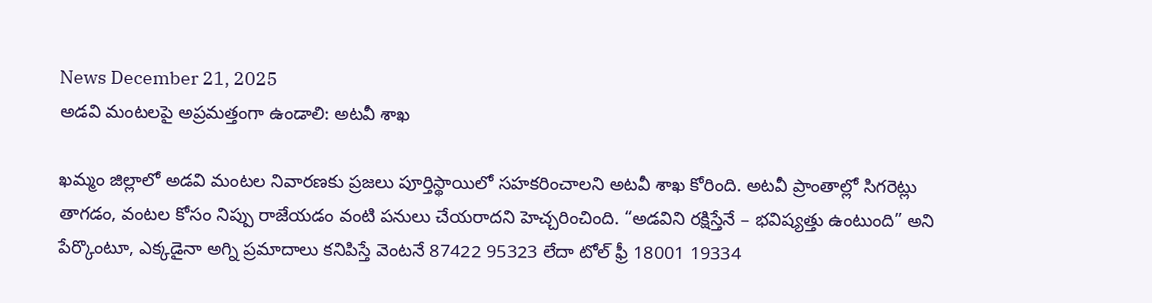News December 21, 2025
అడవి మంటలపై అప్రమత్తంగా ఉండాలి: అటవీ శాఖ

ఖమ్మం జిల్లాలో అడవి మంటల నివారణకు ప్రజలు పూర్తిస్థాయిలో సహకరించాలని అటవీ శాఖ కోరింది. అటవీ ప్రాంతాల్లో సిగరెట్లు తాగడం, వంటల కోసం నిప్పు రాజేయడం వంటి పనులు చేయరాదని హెచ్చరించింది. “అడవిని రక్షిస్తేనే – భవిష్యత్తు ఉంటుంది” అని పేర్కొంటూ, ఎక్కడైనా అగ్ని ప్రమాదాలు కనిపిస్తే వెంటనే 87422 95323 లేదా టోల్ ఫ్రీ 18001 19334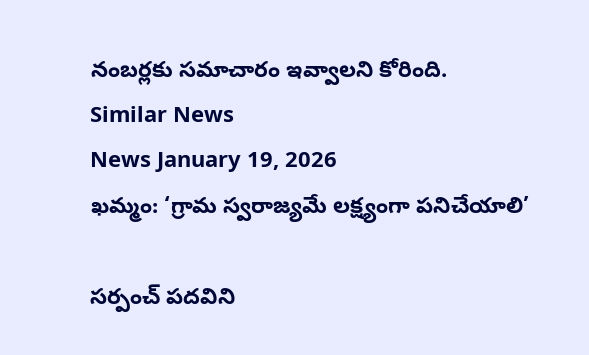నంబర్లకు సమాచారం ఇవ్వాలని కోరింది.
Similar News
News January 19, 2026
ఖమ్మం: ‘గ్రామ స్వరాజ్యమే లక్ష్యంగా పనిచేయాలి’

సర్పంచ్ పదవిని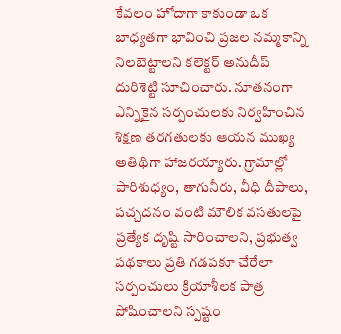కేవలం హోదాగా కాకుండా ఒక బాధ్యతగా భావించి ప్రజల నమ్మకాన్ని నిలబెట్టాలని కలెక్టర్ అనుదీప్ దురిశెట్టి సూచించారు. నూతనంగా ఎన్నికైన సర్పంచులకు నిర్వహించిన శిక్షణ తరగతులకు ఆయన ముఖ్య అతిథిగా హాజరయ్యారు. గ్రామాల్లో పారిశుధ్యం, తాగునీరు, వీధి దీపాలు, పచ్చదనం వంటి మౌలిక వసతులపై ప్రత్యేక దృష్టి సారించాలని, ప్రభుత్వ పథకాలు ప్రతి గడపకూ చేరేలా సర్పంచులు క్రియాశీలక పాత్ర పోషించాలని స్పష్టం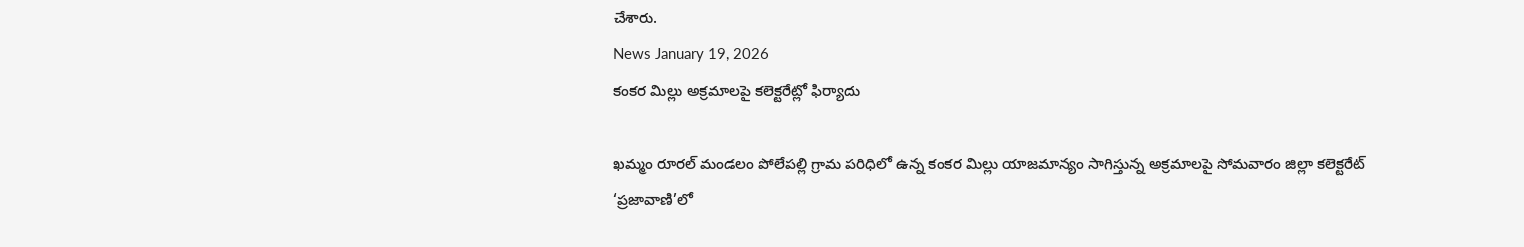చేశారు.
News January 19, 2026
కంకర మిల్లు అక్రమాలపై కలెక్టరేట్లో ఫిర్యాదు

ఖమ్మం రూరల్ మండలం పోలేపల్లి గ్రామ పరిధిలో ఉన్న కంకర మిల్లు యాజమాన్యం సాగిస్తున్న అక్రమాలపై సోమవారం జిల్లా కలెక్టరేట్ ‘ప్రజావాణి’లో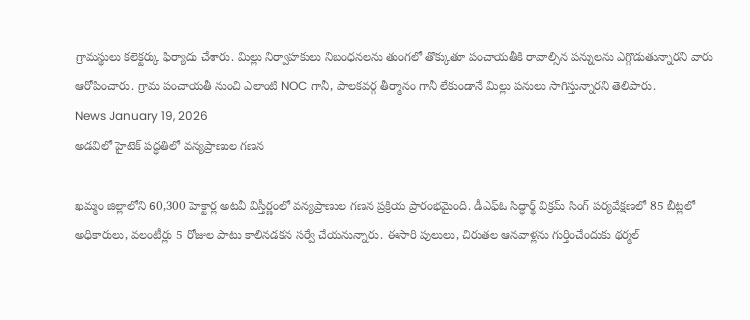గ్రామస్థులు కలెక్టర్కు ఫిర్యాదు చేశారు. మిల్లు నిర్వాహకులు నిబంధనలను తుంగలో తొక్కుతూ పంచాయతీకి రావాల్సిన పన్నులను ఎగ్గొడుతున్నారని వారు ఆరోపించారు. గ్రామ పంచాయతీ నుంచి ఎలాంటి NOC గానీ, పాలకవర్గ తీర్మానం గానీ లేకుండానే మిల్లు పనులు సాగిస్తున్నారని తెలిపారు.
News January 19, 2026
అడవిలో హైటెక్ పద్ధతిలో వన్యప్రాణుల గణన

ఖమ్మం జిల్లాలోని 60,300 హెక్టార్ల అటవీ విస్తీర్ణంలో వన్యప్రాణుల గణన ప్రక్రియ ప్రారంభమైంది. డీఎఫ్ఓ సిద్ధార్థ్ విక్రమ్ సింగ్ పర్యవేక్షణలో 85 బీట్లలో అధికారులు, వలంటీర్లు 5 రోజుల పాటు కాలినడకన సర్వే చేయనున్నారు. ఈసారి పులులు, చిరుతల ఆనవాళ్లను గుర్తించేందుకు థర్మల్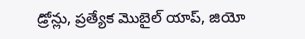డ్రోన్లు, ప్రత్యేక మొబైల్ యాప్, జియో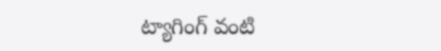ట్యాగింగ్ వంటి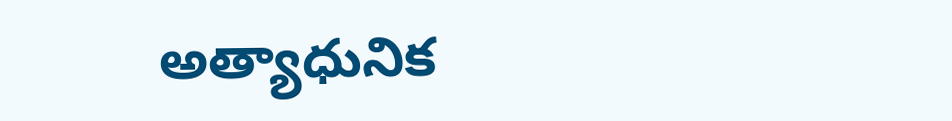అత్యాధునిక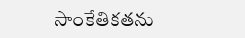సాంకేతికతను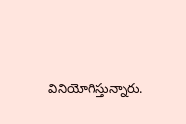వినియోగిస్తున్నారు.